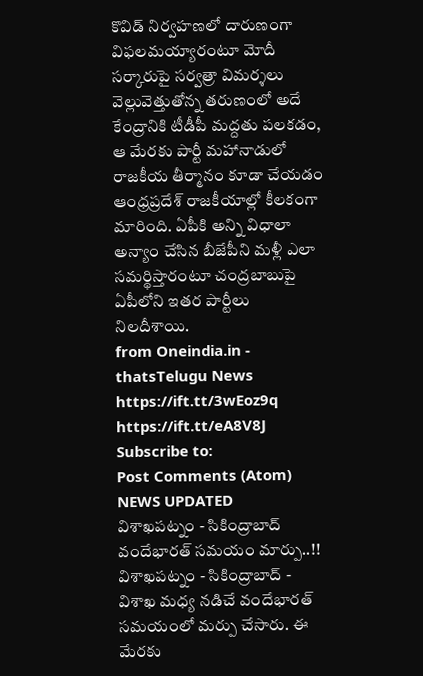కొవిడ్ నిర్వహణలో దారుణంగా విఫలమయ్యారంటూ మోదీ సర్కారుపై సర్వత్రా విమర్శలు వెల్లువెత్తుతోన్న తరుణంలో అదే కేంద్రానికి టీడీపీ మద్దతు పలకడం, ఆ మేరకు పార్టీ మహానాడులో రాజకీయ తీర్మానం కూడా చేయడం ఆంధ్రప్రదేశ్ రాజకీయాల్లో కీలకంగా మారింది. ఏపీకి అన్ని విధాలా అన్యాం చేసిన బీజేపీని మళ్లీ ఎలా సమర్థిస్తారంటూ చంద్రబాబుపై ఏపీలోని ఇతర పార్టీలు నిలదీశాయి.
from Oneindia.in - thatsTelugu News https://ift.tt/3wEoz9q
https://ift.tt/eA8V8J
Subscribe to:
Post Comments (Atom)
NEWS UPDATED
విశాఖపట్నం - సికింద్రాబాద్ వందేభారత్ సమయం మార్పు..!!
విశాఖపట్నం - సికింద్రాబాద్ - విశాఖ మధ్య నడిచే వందేభారత్ సమయంలో మర్పు చేసారు. ఈ మేరకు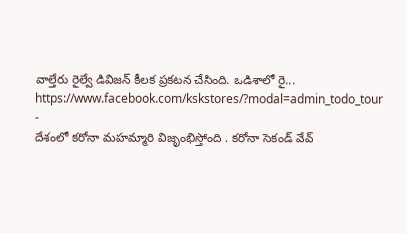వాల్తేరు రైల్వే డివిజన్ కీలక ప్రకటన చేసింది. ఒడిశాలో రై...
https://www.facebook.com/kskstores/?modal=admin_todo_tour
-
దేశంలో కరోనా మహమ్మారి విజృంభిస్తోంది . కరోనా సెకండ్ వేవ్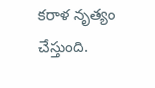కరాళ నృత్యం చేస్తుంది.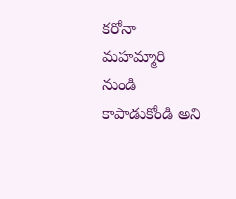కరోనా మహమ్మారి నుండి కాపాడుకోండి అని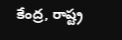కేంద్ర, రాష్ట్ర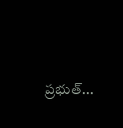ప్రభుత్...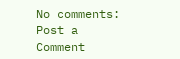No comments:
Post a Comment